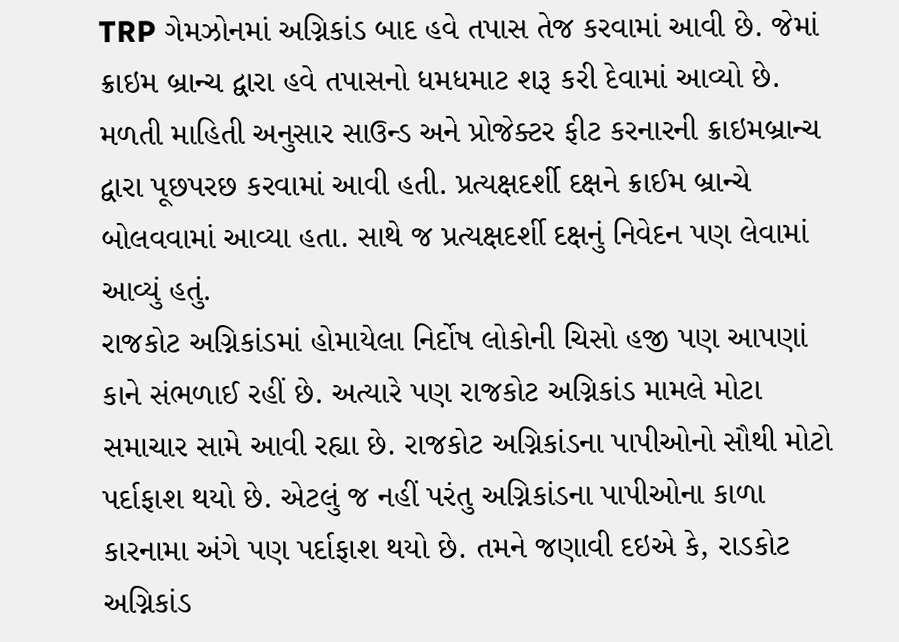TRP ગેમઝોનમાં અગ્નિકાંડ બાદ હવે તપાસ તેજ કરવામાં આવી છે. જેમાં ક્રાઇમ બ્રાન્ચ દ્વારા હવે તપાસનો ધમધમાટ શરૂ કરી દેવામાં આવ્યો છે. મળતી માહિતી અનુસાર સાઉન્ડ અને પ્રોજેક્ટર ફીટ કરનારની ક્રાઇમબ્રાન્ચ દ્વારા પૂછપરછ કરવામાં આવી હતી. પ્રત્યક્ષદર્શી દક્ષને ક્રાઈમ બ્રાન્ચે બોલવવામાં આવ્યા હતા. સાથે જ પ્રત્યક્ષદર્શી દક્ષનું નિવેદન પણ લેવામાં આવ્યું હતું.
રાજકોટ અગ્નિકાંડમાં હોમાયેલા નિર્દોષ લોકોની ચિસો હજી પણ આપણાં કાને સંભળાઈ રહીં છે. અત્યારે પણ રાજકોટ અગ્નિકાંડ મામલે મોટા સમાચાર સામે આવી રહ્યા છે. રાજકોટ અગ્નિકાંડના પાપીઓનો સૌથી મોટો પર્દાફાશ થયો છે. એટલું જ નહીં પરંતુ અગ્નિકાંડના પાપીઓના કાળા કારનામા અંગે પણ પર્દાફાશ થયો છે. તમને જણાવી દઇએ કે, રાડકોટ અગ્નિકાંડ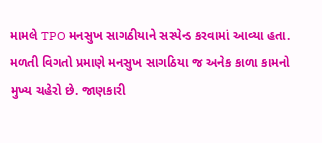મામલે TPO મનસુખ સાગઠીયાને સસ્પેન્ડ કરવામાં આવ્યા હતા. મળતી વિગતો પ્રમાણે મનસુખ સાગઠિયા જ અનેક કાળા કામનો મુખ્ય ચહેરો છે. જાણકારી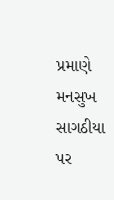પ્રમાણે મનસુખ સાગઠીયા પર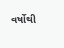વર્ષોથી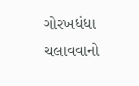ગોરખધંધા ચલાવવાનો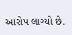આરોપ લાગ્યો છે.